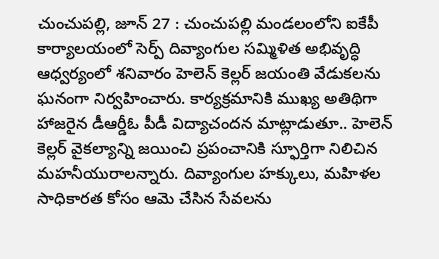చుంచుపల్లి, జూన్ 27 : చుంచుపల్లి మండలంలోని ఐకేపీ కార్యాలయంలో సెర్ప్ దివ్యాంగుల సమ్మిళిత అభివృద్ధి ఆధ్వర్యంలో శనివారం హెలెన్ కెల్లర్ జయంతి వేడుకలను ఘనంగా నిర్వహించారు. కార్యక్రమానికి ముఖ్య అతిథిగా హాజరైన డీఆర్డీఓ పీడీ విద్యాచందన మాట్లాడుతూ.. హెలెన్ కెల్లర్ వైకల్యాన్ని జయించి ప్రపంచానికి స్ఫూర్తిగా నిలిచిన మహనీయురాలన్నారు. దివ్యాంగుల హక్కులు, మహిళల సాధికారత కోసం ఆమె చేసిన సేవలను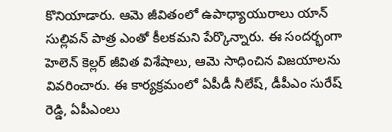కొనియాడారు. ఆమె జీవితంలో ఉపాధ్యాయురాలు యాన్ సుల్లివన్ పాత్ర ఎంతో కీలకమని పేర్కొన్నారు. ఈ సందర్భంగా హెలెన్ కెల్లర్ జీవిత విశేషాలు, ఆమె సాధించిన విజయాలను వివరించారు. ఈ కార్యక్రమంలో ఏపీడీ నీలేష్, డీపీఎం సురేష్ రెడ్డి, ఏపీఎంలు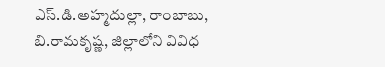ఎస్.డి.అహ్మదుల్లా, రాంబాబు, బి.రామకృష్ణ, జిల్లాలోని వివిధ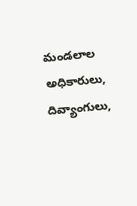మండలాల అధికారులు, దివ్యాంగులు,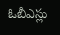ఓబీఎస్లు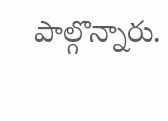పాల్గొన్నారు.